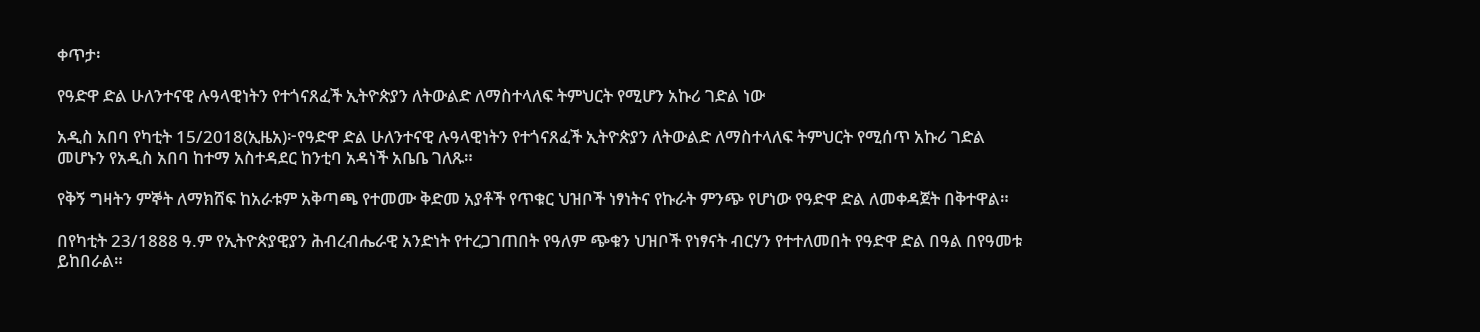ቀጥታ፡

የዓድዋ ድል ሁለንተናዊ ሉዓላዊነትን የተጎናጸፈች ኢትዮጵያን ለትውልድ ለማስተላለፍ ትምህርት የሚሆን አኩሪ ገድል ነው

አዲስ አበባ የካቲት 15/2018(ኢዜአ)፦የዓድዋ ድል ሁለንተናዊ ሉዓላዊነትን የተጎናጸፈች ኢትዮጵያን ለትውልድ ለማስተላለፍ ትምህርት የሚሰጥ አኩሪ ገድል መሆኑን የአዲስ አበባ ከተማ አስተዳደር ከንቲባ አዳነች አቤቤ ገለጹ።

የቅኝ ግዛትን ምኞት ለማክሸፍ ከአራቱም አቅጣጫ የተመሙ ቅድመ አያቶች የጥቁር ህዝቦች ነፃነትና የኩራት ምንጭ የሆነው የዓድዋ ድል ለመቀዳጀት በቅተዋል።

በየካቲት 23/1888 ዓ.ም የኢትዮጵያዊያን ሕብረብሔራዊ አንድነት የተረጋገጠበት የዓለም ጭቁን ህዝቦች የነፃናት ብርሃን የተተለመበት የዓድዋ ድል በዓል በየዓመቱ ይከበራል።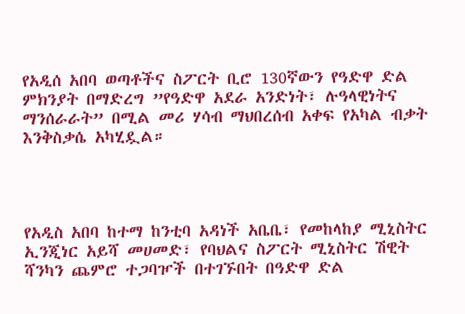የአዲሰ አበባ ወጣቶችና ስፖርት ቢሮ 130ኛውን የዓድዋ ድል ምክንያት በማድረግ ”የዓድዋ አደራ አንድነት፣ ሉዓላዊነትና ማንሰራራት” በሚል መሪ ሃሳብ ማህበረሰብ አቀፍ የአካል ብቃት እንቅስቃሴ አካሂዷል።




የአዲስ አበባ ከተማ ከንቲባ አዳነች አቤቤ፣ የመከላከያ ሚኒስትር ኢንጂነር አይሻ መሀመድ፣ የባህልና ስፖርት ሚኒስትር ሽዊት ሻንካን ጨምሮ ተጋባዦች በተገኙበት በዓድዋ ድል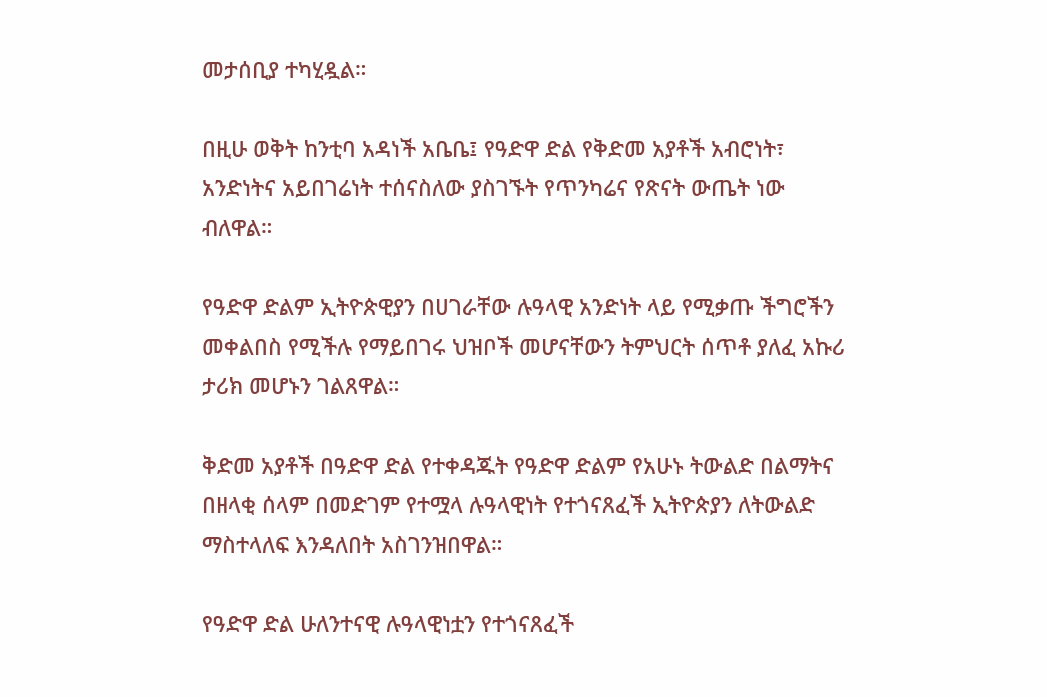መታሰቢያ ተካሂዷል።

በዚሁ ወቅት ከንቲባ አዳነች አቤቤ፤ የዓድዋ ድል የቅድመ አያቶች አብሮነት፣ አንድነትና አይበገሬነት ተሰናስለው ያስገኙት የጥንካሬና የጽናት ውጤት ነው ብለዋል።

የዓድዋ ድልም ኢትዮጵዊያን በሀገራቸው ሉዓላዊ አንድነት ላይ የሚቃጡ ችግሮችን መቀልበስ የሚችሉ የማይበገሩ ህዝቦች መሆናቸውን ትምህርት ሰጥቶ ያለፈ አኩሪ ታሪክ መሆኑን ገልጸዋል።

ቅድመ አያቶች በዓድዋ ድል የተቀዳጁት የዓድዋ ድልም የአሁኑ ትውልድ በልማትና በዘላቂ ሰላም በመድገም የተሟላ ሉዓላዊነት የተጎናጸፈች ኢትዮጵያን ለትውልድ ማስተላለፍ እንዳለበት አስገንዝበዋል።

የዓድዋ ድል ሁለንተናዊ ሉዓላዊነቷን የተጎናጸፈች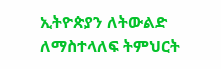ኢትዮጵያን ለትውልድ ለማስተላለፍ ትምህርት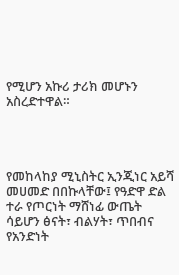የሚሆን አኩሪ ታሪክ መሆኑን አስረድተዋል።




የመከላከያ ሚኒስትር ኢንጂነር አይሻ መሀመድ በበኩላቸው፤ የዓድዋ ድል ተራ የጦርነት ማሸነፊ ውጤት ሳይሆን ፅናት፣ ብልሃት፣ ጥበብና የአንድነት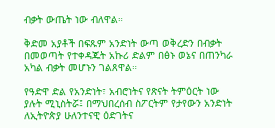ብቃት ውጤት ነው ብለዋል።

ቅድመ አያቶች በፍጹም አንድነት ውጣ ወቅረድን በብቃት በመወጣት የተቀዳጁት አኩሪ ድልም በፅኑ ወኔና በጠንካራ አካል ብቃት መሆኑን ገልጸዋል።

የዓድዋ ድል የአንድነት፣ አብሮነትና የጽናት ትምዕርት ነው ያሉት ሚኒስትሯ፤ በማህበረሰብ ስፖርትም የታየውን አንድነት ለኢትዮጵያ ሁለንተናዊ ዕድገትና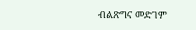ብልጽግና መድገም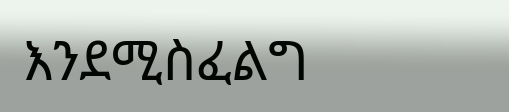እንደሚስፈልግ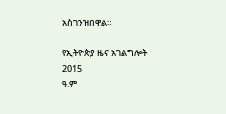አስገንዝበዋል።

የኢትዮጵያ ዜና አገልግሎት
2015
ዓ.ም